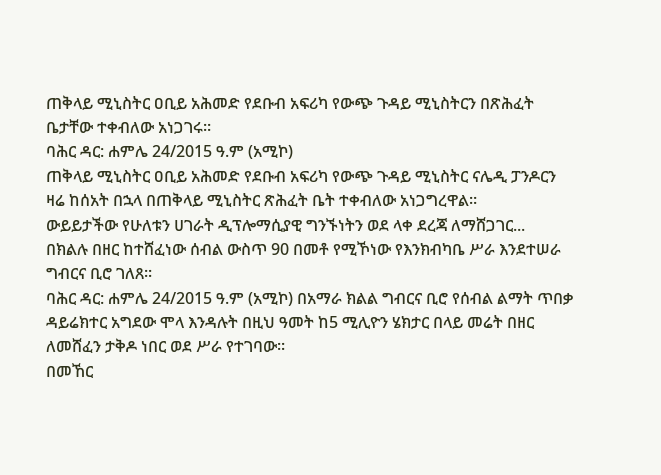ጠቅላይ ሚኒስትር ዐቢይ አሕመድ የደቡብ አፍሪካ የውጭ ጉዳይ ሚኒስትርን በጽሕፈት ቤታቸው ተቀብለው አነጋገሩ።
ባሕር ዳር: ሐምሌ 24/2015 ዓ.ም (አሚኮ)
ጠቅላይ ሚኒስትር ዐቢይ አሕመድ የደቡብ አፍሪካ የውጭ ጉዳይ ሚኒስትር ናሌዲ ፓንዶርን ዛሬ ከሰአት በኋላ በጠቅላይ ሚኒስትር ጽሕፈት ቤት ተቀብለው አነጋግረዋል።
ውይይታችው የሁለቱን ሀገራት ዲፕሎማሲያዊ ግንኙነትን ወደ ላቀ ደረጃ ለማሸጋገር...
በክልሉ በዘር ከተሸፈነው ሰብል ውስጥ 90 በመቶ የሚኾነው የእንክብካቤ ሥራ እንደተሠራ ግብርና ቢሮ ገለጸ፡፡
ባሕር ዳር: ሐምሌ 24/2015 ዓ.ም (አሚኮ) በአማራ ክልል ግብርና ቢሮ የሰብል ልማት ጥበቃ ዳይሬክተር አግደው ሞላ እንዳሉት በዚህ ዓመት ከ5 ሚሊዮን ሄክታር በላይ መሬት በዘር ለመሸፈን ታቅዶ ነበር ወደ ሥራ የተገባው፡፡
በመኸር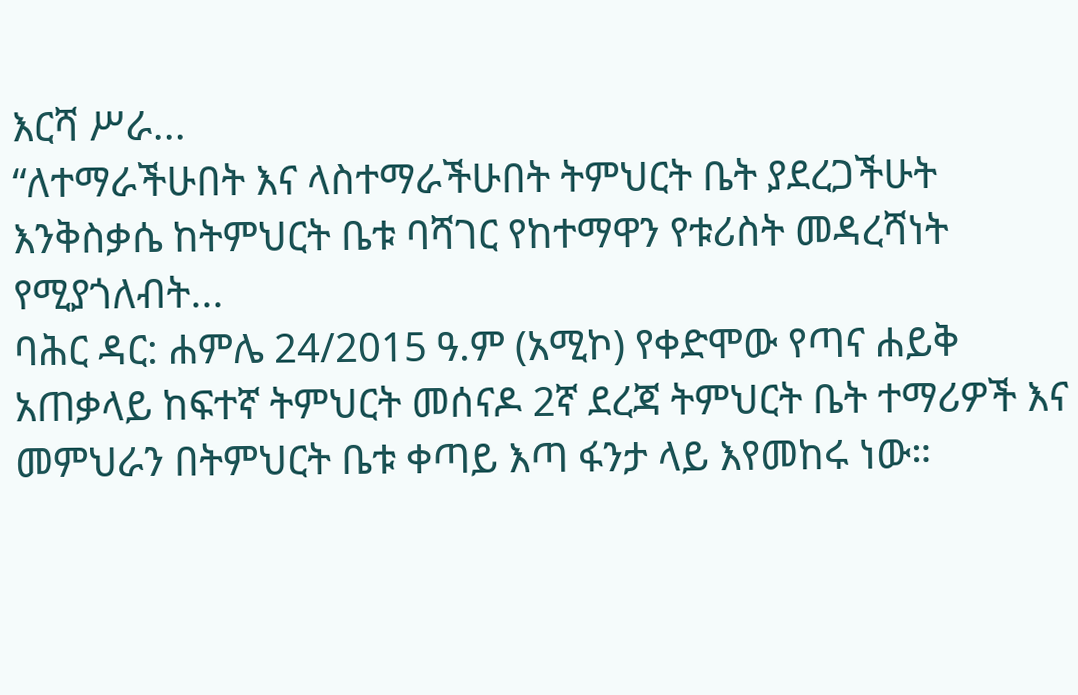እርሻ ሥራ...
“ለተማራችሁበት እና ላስተማራችሁበት ትምህርት ቤት ያደረጋችሁት እንቅስቃሴ ከትምህርት ቤቱ ባሻገር የከተማዋን የቱሪስት መዳረሻነት የሚያጎለብት...
ባሕር ዳር: ሐምሌ 24/2015 ዓ.ም (አሚኮ) የቀድሞው የጣና ሐይቅ አጠቃላይ ከፍተኛ ትምህርት መሰናዶ 2ኛ ደረጃ ትምህርት ቤት ተማሪዎች እና መምህራን በትምህርት ቤቱ ቀጣይ እጣ ፋንታ ላይ እየመከሩ ነው።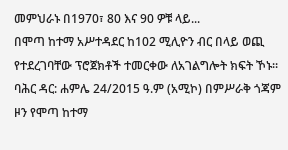መምህራኑ በ1970፣ 80 እና 90 ዎቹ ላይ...
በሞጣ ከተማ አሥተዳደር ከ102 ሚሊዮን ብር በላይ ወጪ የተደረገባቸው ፕሮጀክቶች ተመርቀው ለአገልግሎት ክፍት ኾኑ።
ባሕር ዳር: ሐምሌ 24/2015 ዓ.ም (አሚኮ) በምሥራቅ ጎጃም ዞን የሞጣ ከተማ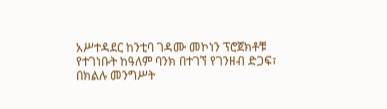አሥተዳደር ከንቲባ ገዳሙ መኮነን ፕሮጀክቶቹ የተገነቡት ከዓለም ባንክ በተገኘ የገንዘብ ድጋፍ፣ በክልሉ መንግሥት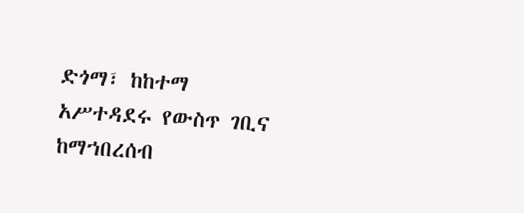ድጎማ፣ ከከተማ አሥተዳደሩ የውስጥ ገቢና ከማኀበረሰብ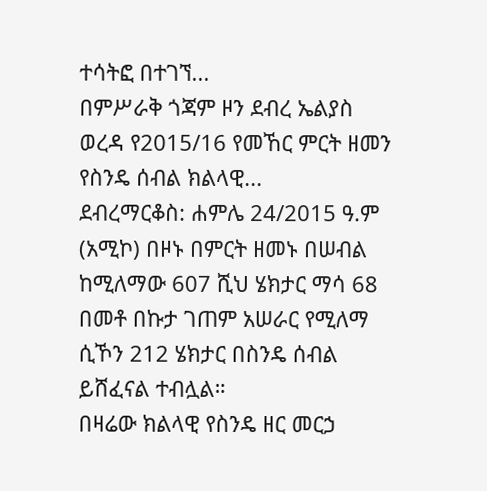ተሳትፎ በተገኘ...
በምሥራቅ ጎጃም ዞን ደብረ ኤልያስ ወረዳ የ2015/16 የመኸር ምርት ዘመን የስንዴ ሰብል ክልላዊ...
ደብረማርቆስ: ሐምሌ 24/2015 ዓ.ም (አሚኮ) በዞኑ በምርት ዘመኑ በሠብል ከሚለማው 607 ሺህ ሄክታር ማሳ 68 በመቶ በኩታ ገጠም አሠራር የሚለማ ሲኾን 212 ሄክታር በስንዴ ሰብል ይሸፈናል ተብሏል።
በዛሬው ክልላዊ የስንዴ ዘር መርኃ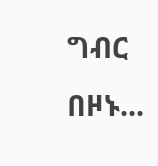ግብር በዞኑ...